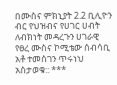በሙስና ምክኒያት 2.2 ቢሊዮን ብር የህዝብና የሀገር ሀብት ለብክነት መዳረጉን ሀገራዊ የፀረ ሙስና ኮሚቴው ሰብሳቢ አቶ ተመስገን ጥሩነህ አስታወቁ:: ***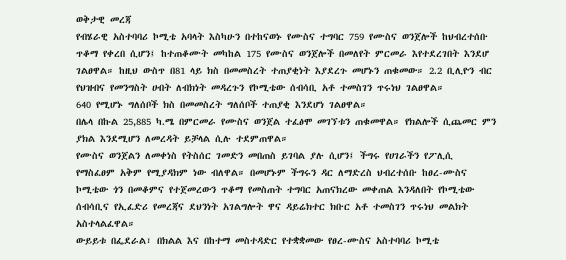ወቅታዊ መረጃ
የብሄራዊ አስተባባሪ ኮሚቴ አባላት እስካሁን በተከናወኑ የሙስና ተግባር 759 የሙስና ወንጀሎች ከህብረተሰቡ ጥቆማ የቀረበ ሲሆን፤ ከተጠቆሙት መካከል 175 የሙስና ወንጀሎች በመለየት ምርመራ እየተደረገበት እንደሆ ገልፀዋል። ከዚህ ውስጥ በ81 ላይ ክስ በመመስረት ተጠያቂነት እያደረጉ መሆኑን ጠቁመው። 2.2 ቢሊዮን ብር የህዝብና የመንግስት ሀብት ለብክነት መዳረጉን የኮሚቴው ሰብሳቢ አቶ ተመስገን ጥሩነህ ገልፀዋል።
640 የሚሆኑ ግለሰቦች ክስ በመመስረት ግለሰቦች ተጠያቂ እንደሆነ ገልፀዋል።
በሌላ በኩል 25,885 ካ.ሜ በምርመራ የሙስና ወንጀል ተፈፅሞ መገኘቱን ጠቁመዋል። የክልሎች ሲጨመር ምን ያክል እንደሚሆን ለመረዳት ይቻላል ሲሉ ተደምጠዋል።
የሙስና ወንጀልን ለመቀነስ የትስሰር ገመድን መበጠስ ይገባል ያሉ ሲሆን፤ ችግሩ የሀገራችን የፖሊሲ የማስፈፀም አቅም የሚያዳክም ነው ብለዋል። በመሆኑም ችግሩን ዳር ለማድረስ ህብረተሰቡ ከፀረ-ሙስና ኮሚቴው ጎን በመቆምና የተጀመረውን ጥቆማ የመስጠት ተግባር አጠናክረው መቀጠል እንዳለበት የኮሚቴው ሰብሳቢና የኢፈድሪ የመረጃና ደህንነት አገልግሎት ዋና ዳይሬክተር ክቡር አቶ ተመስገን ጥሩነህ መልክት አስተላልፈዋል።
ውይይቱ በፌደራል፣ በክልል እና በከተማ መስተዳድር የተቋቋመው የፀረ-ሙስና አስተባባሪ ኮሚቴ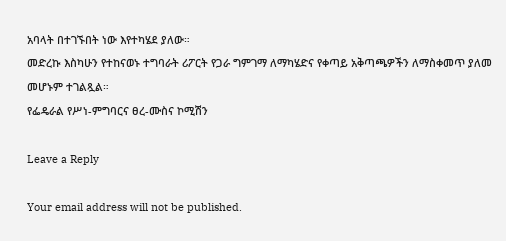አባላት በተገኙበት ነው እየተካሄደ ያለው።
መድረኩ እስካሁን የተከናወኑ ተግባራት ሪፖርት የጋራ ግምገማ ለማካሄድና የቀጣይ አቅጣጫዎችን ለማስቀመጥ ያለመ መሆኑም ተገልጿል።
የፌዴራል የሥነ-ምግባርና ፀረ-ሙስና ኮሚሽን

Leave a Reply

Your email address will not be published.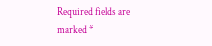Required fields are marked *